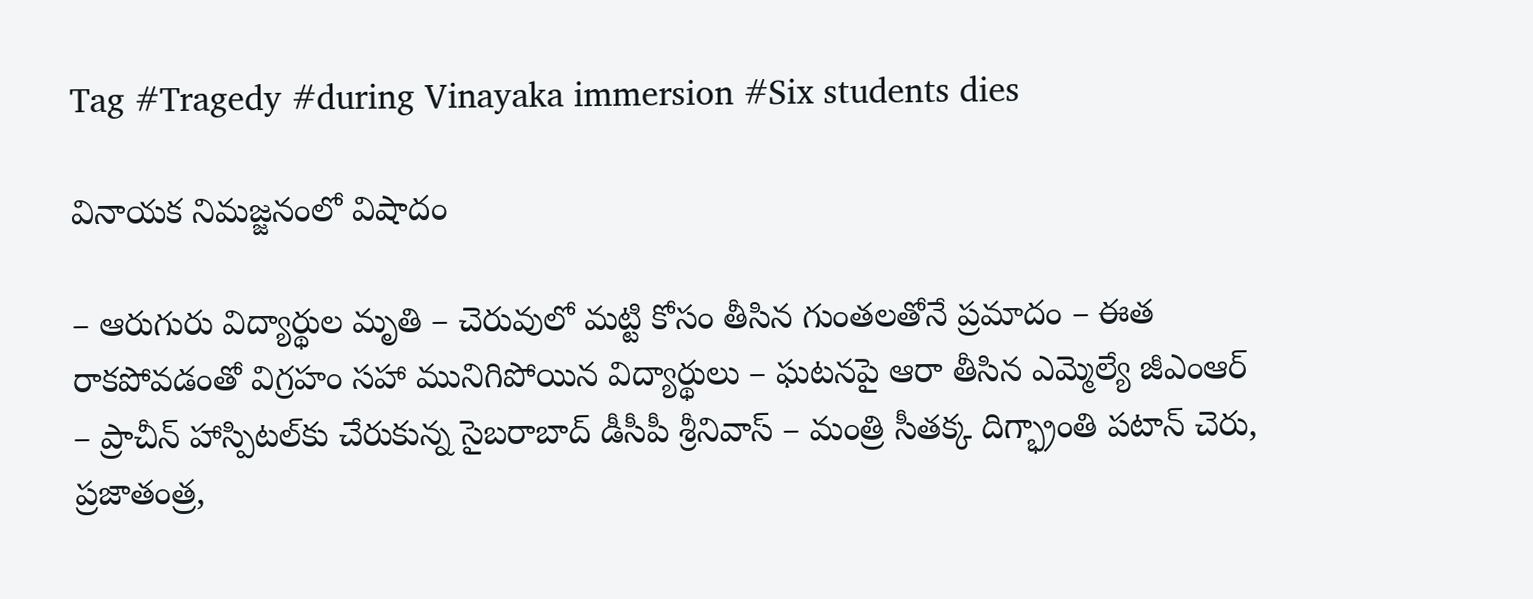Tag #Tragedy #during Vinayaka immersion #Six students dies

వినాయక నిమజ్జనంలో విషాదం

– ఆరుగురు విద్యార్థుల మృతి – చెరువులో మట్టి కోసం తీసిన గుంతలతోనే ప్రమాదం – ఈత రాకపోవడంతో విగ్రహం సహా మునిగిపోయిన విద్యార్థులు – ఘటనపై ఆరా తీసిన ఎమ్మెల్యే జీఎంఆర్ – ప్రాచీన్ హాస్పిటల్‌కు చేరుకున్న సైబరాబాద్ డీసీపీ శ్రీనివాస్ – మంత్రి సీతక్క దిగ్భ్రాంతి పటాన్ చెరు, ప్రజాతంత్ర,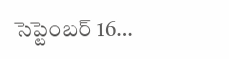సెప్టెంబర్ 16…